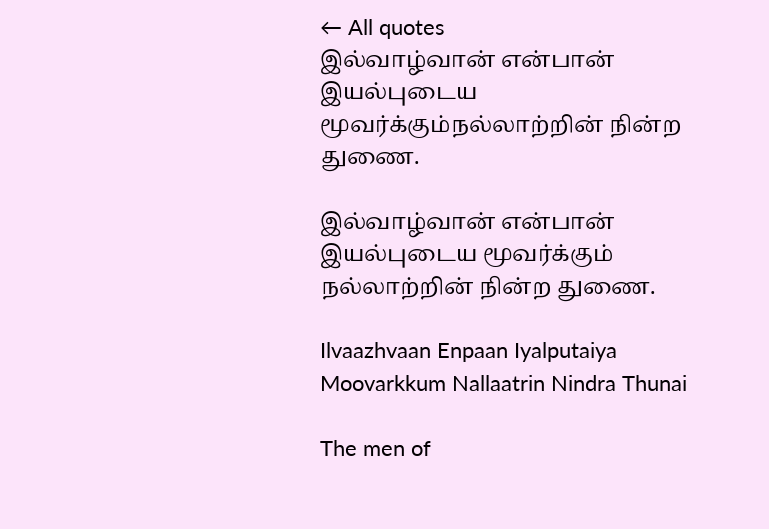← All quotes
இல்வாழ்வான் என்பான் இயல்புடைய மூவர்க்கும்நல்லாற்றின் நின்ற துணை.

இல்வாழ்வான் என்பான் இயல்புடைய மூவர்க்கும் நல்லாற்றின் நின்ற துணை.

Ilvaazhvaan Enpaan Iyalputaiya Moovarkkum Nallaatrin Nindra Thunai

The men of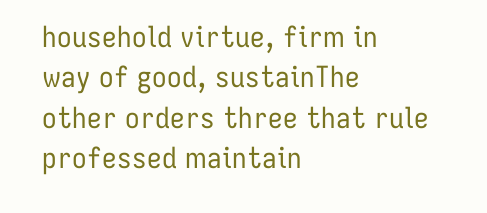household virtue, firm in way of good, sustainThe other orders three that rule professed maintain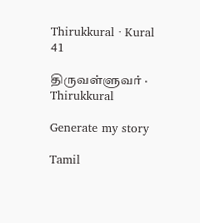Thirukkural · Kural 41

திருவள்ளுவர் · Thirukkural

Generate my story

Tamil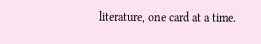literature, one card at a time.